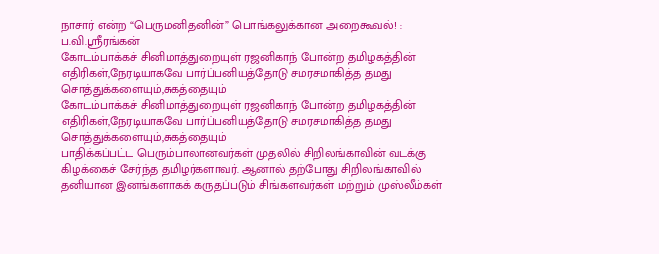நாசார் என்ற “பெருமனிதனின்” பொங்கலுக்கான அறைகூவல்! : ப.வி.ஸ்ரீரங்கன்
கோடம்பாக்கச் சினிமாத்துறையுள் ரஜனிகாந் போன்ற தமிழகத்தின் எதிரிகள்,நேரடியாகவே பார்ப்பனியத்தோடு சமரசமாகித்த தமது சொத்துக்களையும்,சுகத்தையும்
கோடம்பாக்கச் சினிமாத்துறையுள் ரஜனிகாந் போன்ற தமிழகத்தின் எதிரிகள்,நேரடியாகவே பார்ப்பனியத்தோடு சமரசமாகித்த தமது சொத்துக்களையும்,சுகத்தையும்
பாதிக்கப்பட்ட பெரும்பாலானவர்கள் முதலில் சிறிலங்காவின் வடக்கு கிழக்கைச் சேர்ந்த தமிழர்களாவர். ஆனால் தற்போது சிறிலங்காவில் தனியான இனங்களாகக் கருதப்படும் சிங்களவர்கள் மற்றும் முஸ்லீம்கள்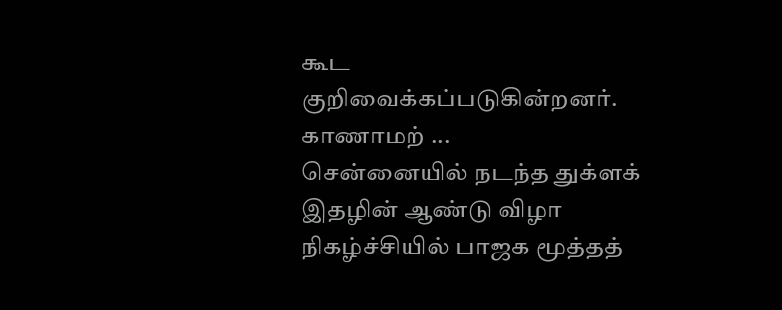கூட குறிவைக்கப்படுகின்றனர். காணாமற் ...
சென்னையில் நடந்த துக்ளக் இதழின் ஆண்டு விழா நிகழ்ச்சியில் பாஜக மூத்தத்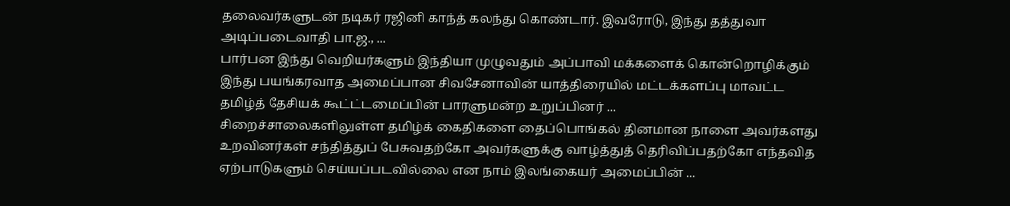தலைவர்களுடன் நடிகர் ரஜினி காந்த் கலந்து கொண்டார். இவரோடு, இந்து தத்துவா அடிப்படைவாதி பா.ஜ., ...
பார்பன இந்து வெறியர்களும் இந்தியா முழுவதும் அப்பாவி மக்களைக் கொன்றொழிக்கும் இந்து பயங்கரவாத அமைப்பான சிவசேனாவின் யாத்திரையில் மட்டக்களப்பு மாவட்ட தமிழ்த் தேசியக் கூட்ட்டமைப்பின் பாரளுமன்ற உறுப்பினர் ...
சிறைச்சாலைகளிலுள்ள தமிழ்க் கைதிகளை தைப்பொங்கல் தினமான நாளை அவர்களது உறவினர்கள் சந்தித்துப் பேசுவதற்கோ அவர்களுக்கு வாழ்த்துத் தெரிவிப்பதற்கோ எந்தவித ஏற்பாடுகளும் செய்யப்படவில்லை என நாம் இலங்கையர் அமைப்பின் ...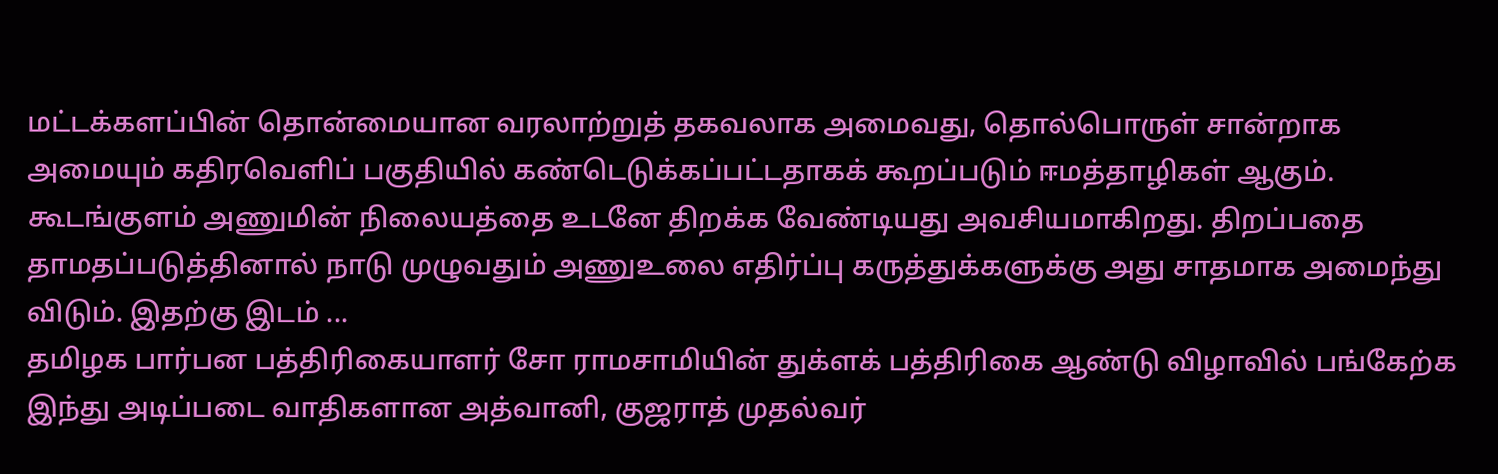மட்டக்களப்பின் தொன்மையான வரலாற்றுத் தகவலாக அமைவது, தொல்பொருள் சான்றாக அமையும் கதிரவெளிப் பகுதியில் கண்டெடுக்கப்பட்டதாகக் கூறப்படும் ஈமத்தாழிகள் ஆகும்.
கூடங்குளம் அணுமின் நிலையத்தை உடனே திறக்க வேண்டியது அவசியமாகிறது. திறப்பதை தாமதப்படுத்தினால் நாடு முழுவதும் அணுஉலை எதிர்ப்பு கருத்துக்களுக்கு அது சாதமாக அமைந்து விடும். இதற்கு இடம் ...
தமிழக பார்பன பத்திரிகையாளர் சோ ராமசாமியின் துக்ளக் பத்திரிகை ஆண்டு விழாவில் பங்கேற்க இந்து அடிப்படை வாதிகளான அத்வானி, குஜராத் முதல்வர்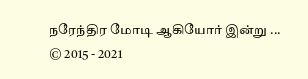நரேந்திர மோடி ஆகியோர் இன்று ...
© 2015 - 2021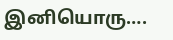இனியொரு….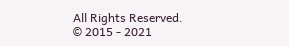All Rights Reserved.
© 2015 - 2021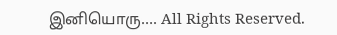இனியொரு…. All Rights Reserved.